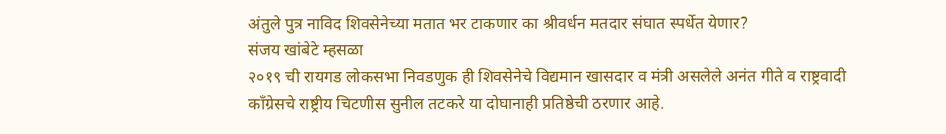अंतुले पुत्र नाविद शिवसेनेच्या मतात भर टाकणार का श्रीवर्धन मतदार संघात स्पर्धेत येणार?
संजय खांबेटे म्हसळा
२०१९ ची रायगड लोकसभा निवडणुक ही शिवसेनेचे विद्यमान खासदार व मंत्री असलेले अनंत गीते व राष्ट्रवादी काँग्रेसचे राष्ट्रीय चिटणीस सुनील तटकरे या दोघानाही प्रतिष्ठेची ठरणार आहे.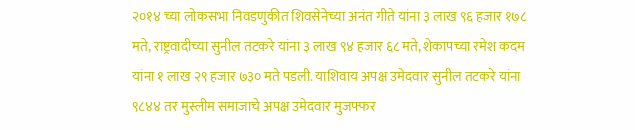२०१४ च्या लोकसभा निवडणुकीत शिवसेनेच्या अनंत गीते यांना ३ लाख ९६ हजार १७८ मते, राष्ट्रवादीच्या सुनील तटकरे यांना ३ लाख ९४ हजार ६८ मते, शेकापच्या रमेश कदम यांना १ लाख २९ हजार ७३० मते पडली. याशिवाय अपक्ष उमेदवार सुनील तटकरे यांना ९८४४ तर मुस्लीम समाजाचे अपक्ष उमेदवार मुजफ्फर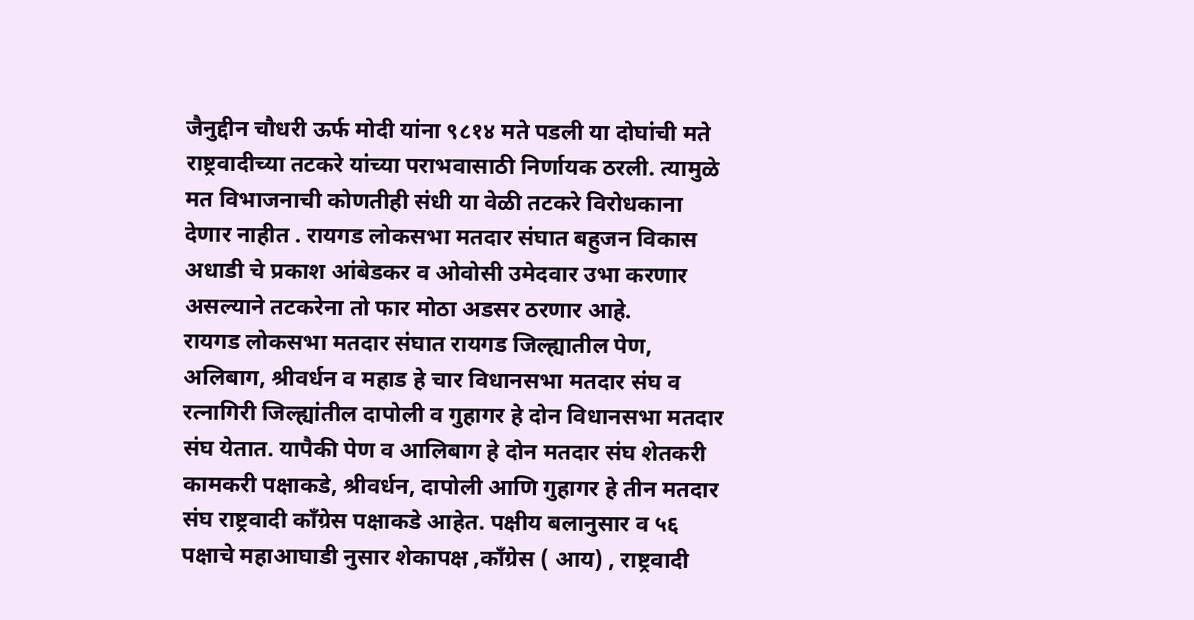जैनुद्दीन चौधरी ऊर्फ मोदी यांना ९८१४ मते पडली या दोघांची मते राष्ट्रवादीच्या तटकरे यांच्या पराभवासाठी निर्णायक ठरली. त्यामुळे मत विभाजनाची कोणतीही संधी या वेळी तटकरे विरोधकाना देणार नाहीत . रायगड लोकसभा मतदार संघात बहुजन विकास अधाडी चे प्रकाश आंबेडकर व ओवोसी उमेदवार उभा करणार असल्याने तटकरेना तो फार मोठा अडसर ठरणार आहे.
रायगड लोकसभा मतदार संघात रायगड जिल्ह्यातील पेण, अलिबाग, श्रीवर्धन व महाड हे चार विधानसभा मतदार संघ व रत्नागिरी जिल्ह्यांतील दापोली व गुहागर हे दोन विधानसभा मतदार संघ येतात. यापैकी पेण व आलिबाग हे दोन मतदार संघ शेतकरी कामकरी पक्षाकडे, श्रीवर्धन, दापोली आणि गुहागर हे तीन मतदार संघ राष्ट्रवादी काँग्रेस पक्षाकडे आहेत. पक्षीय बलानुसार व ५६ पक्षाचे महाआघाडी नुसार शेकापक्ष ,काँग्रेस ( आय) , राष्ट्रवादी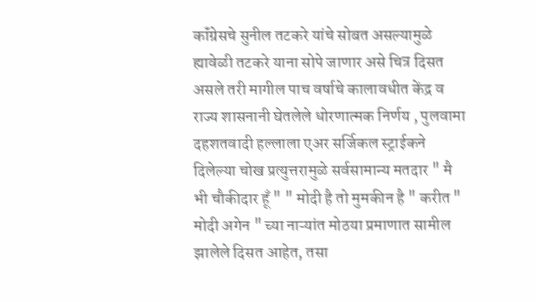कॉंग्रेसचे सुनील तटकरे यांचे सोबत असल्यामुळे ह्यावेळी तटकरे याना सोपे जाणार असे चित्र दिसत असले तरी मागील पाच वर्षाचे कालावधीत केंद्र व राज्य शासनानी घेतलेले धोरणात्मक निर्णय , पुलवामा दहशतवादी हल्लाला एअर सर्जिकल स्ट्राईकने दिलेल्या चोख प्रत्युत्तरामुळे सर्वसामान्य मतदार " मै भी चौकीदार हूँ " " मोदी है तो मुमकीन है " करीत " मोदी अगेन " च्या नाऱ्यांत मोठया प्रमाणात सामील झालेले दिसत आहेत, तसा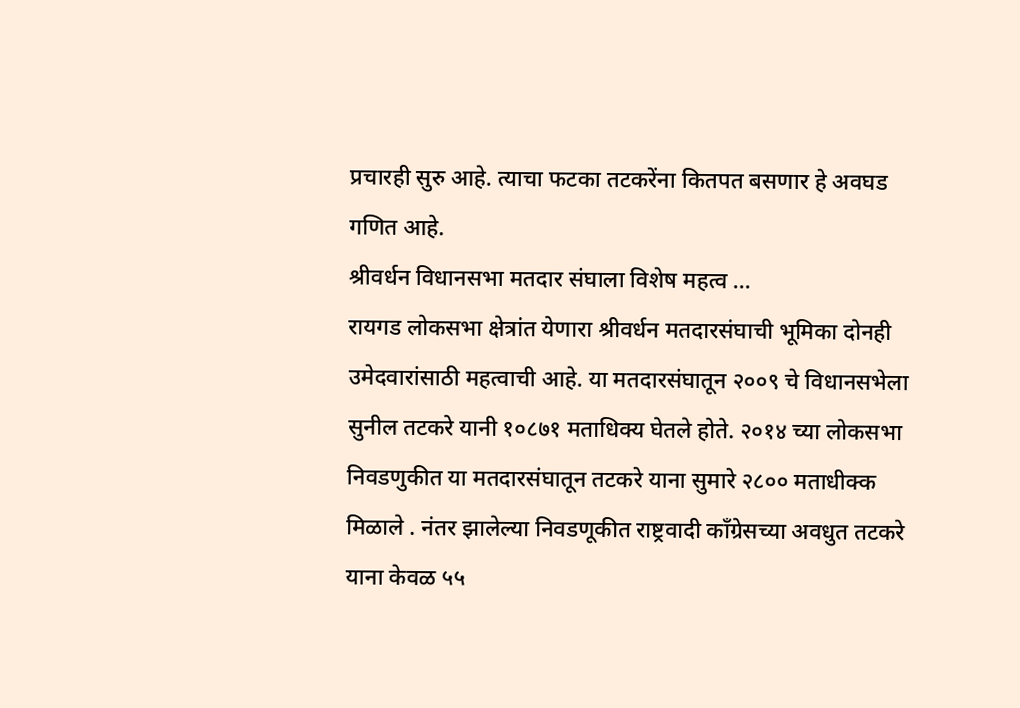प्रचारही सुरु आहे. त्याचा फटका तटकरेंना कितपत बसणार हे अवघड गणित आहे.
श्रीवर्धन विधानसभा मतदार संघाला विशेष महत्व ...
रायगड लोकसभा क्षेत्रांत येणारा श्रीवर्धन मतदारसंघाची भूमिका दोनही उमेदवारांसाठी महत्वाची आहे. या मतदारसंघातून २००९ चे विधानसभेला सुनील तटकरे यानी १०८७१ मताधिक्य घेतले होते. २०१४ च्या लोकसभा निवडणुकीत या मतदारसंघातून तटकरे याना सुमारे २८०० मताधीक्क मिळाले . नंतर झालेल्या निवडणूकीत राष्ट्रवादी कॉंग्रेसच्या अवधुत तटकरे याना केवळ ५५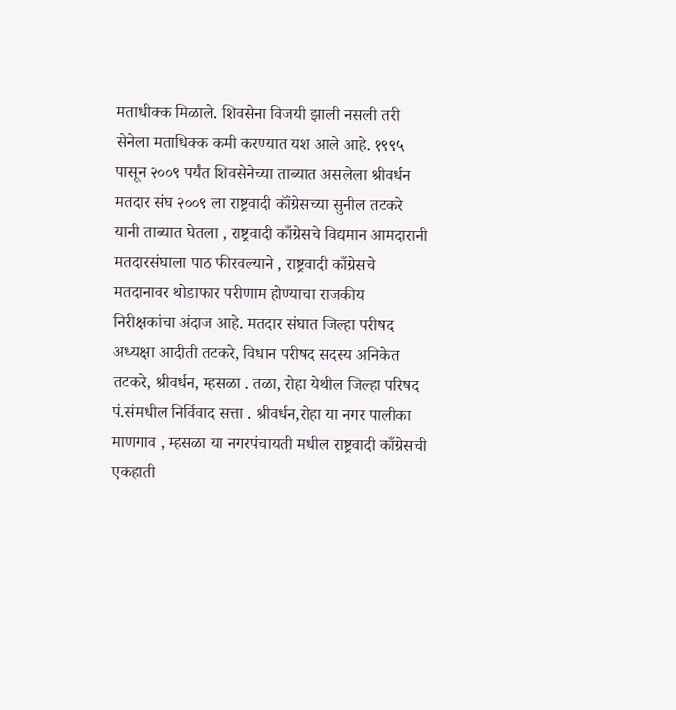मताधीक्क मिळाले. शिवसेना विजयी झाली नसली तरी सेनेला मताधिक्क कमी करण्यात यश आले आहे. १९९५ पासून २००९ पर्यंत शिवसेनेच्या ताब्यात असलेला श्रीवर्धन मतदार संघ २००९ ला राष्ट्रवादी कॉंग्रेसच्या सुनील तटकरे यानी ताब्यात घेतला , राष्ट्रवादी काँग्रेसचे विद्यमान आमदारानी मतदारसंघाला पाठ फीरवल्याने , राष्ट्रवादी काँग्रेसचे मतदानावर थोडाफार परीणाम होण्याचा राजकीय निरीक्षकांचा अंदाज आहे. मतदार संघात जिल्हा परीषद अध्यक्षा आदीती तटकरे, विधान परीषद सदस्य अनिकेत तटकरे, श्रीवर्धन, म्हसळा . तळा, रोहा येथील जिल्हा परिषद पं.संमधील निर्विवाद सत्ता . श्रीवर्धन,रोहा या नगर पालीका माणगाव , म्हसळा या नगरपंचायती मधील राष्ट्रवादी काँग्रेसची एकहाती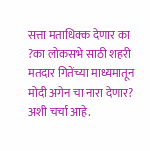सत्ता मताधिक्क देणार का ?का लोकसभे साठी शहरी मतदार गितेंच्या माध्यमातून मोदी अगेन चा नारा देणार? अशी चर्चा आहे.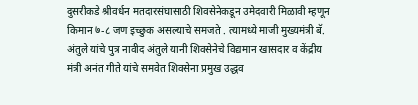दुसरीकडे श्रीवर्धन मतदारसंघासाठी शिवसेनेकडून उमेदवारी मिळावी म्हणून किमान ७-८ जण इच्छुक असल्याचे समजते . त्यामध्ये माजी मुख्यमंत्री बॅ. अंतुले यांचे पुत्र नावीद अंतुले यानी शिवसेनेचे विद्यमान खासदार व केंद्रीय मंत्री अनंत गीते यांचे समवेत शिवसेना प्रमुख उद्धव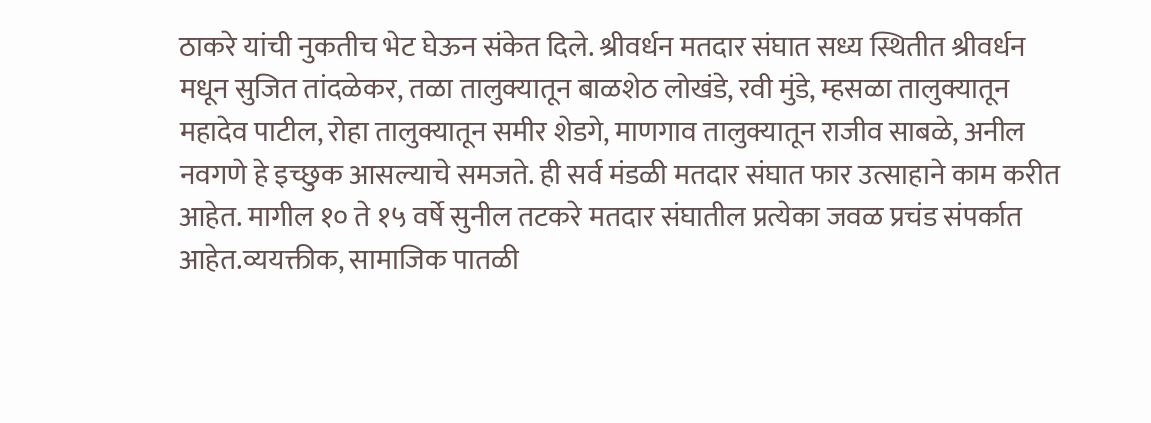ठाकरे यांची नुकतीच भेट घेऊन संकेत दिले. श्रीवर्धन मतदार संघात सध्य स्थितीत श्रीवर्धन मधून सुजित तांदळेकर, तळा तालुक्यातून बाळशेठ लोखंडे, रवी मुंडे, म्हसळा तालुक्यातून महादेव पाटील, रोहा तालुक्यातून समीर शेडगे, माणगाव तालुक्यातून राजीव साबळे, अनील नवगणे हे इच्छुक आसल्याचे समजते. ही सर्व मंडळी मतदार संघात फार उत्साहाने काम करीत आहेत. मागील १० ते १५ वर्षे सुनील तटकरे मतदार संघातील प्रत्येका जवळ प्रचंड संपर्कात आहेत.व्ययक्तीक, सामाजिक पातळी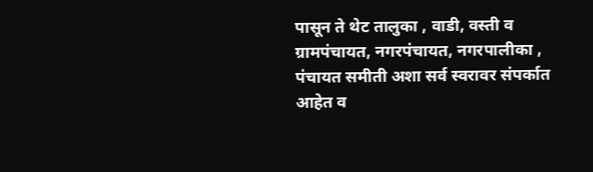पासून ते थेट तालुका , वाडी, वस्ती व ग्रामपंचायत, नगरपंचायत, नगरपालीका , पंचायत समीती अशा सर्व स्वरावर संपर्कात आहेत व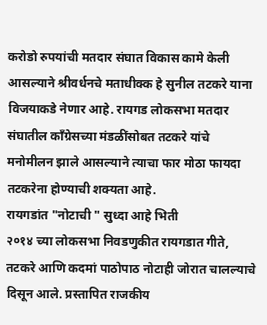करोडो रुपयांची मतदार संघात विकास कामे केली आसल्याने श्रीवर्धनचे मताधीक्क हे सुनील तटकरे याना विजयाकडे नेणार आहे. रायगड लोकसभा मतदार संघातील काँग्रेसच्या मंडळींसोबत तटकरे यांचे मनोमीलन झाले आसल्याने त्याचा फार मोठा फायदा तटकरेना होण्याची शक्यता आहे.
रायगडांत "नोटाची " सुध्दा आहे भिती
२०१४ च्या लोकसभा निवडणुकीत रायगडात गीते, तटकरे आणि कदमां पाठोपाठ नोटाही जोरात चालल्याचे दिसून आले. प्रस्तापित राजकीय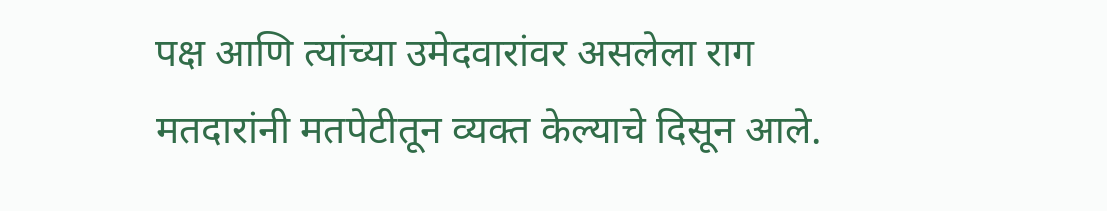पक्ष आणि त्यांच्या उमेदवारांवर असलेला राग मतदारांनी मतपेटीतून व्यक्त केल्याचे दिसून आले.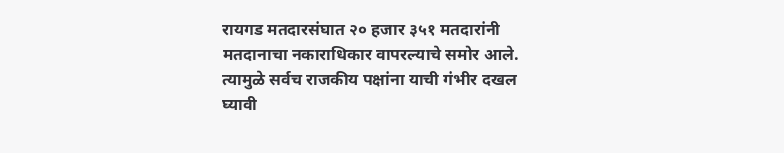रायगड मतदारसंघात २० हजार ३५१ मतदारांनी मतदानाचा नकाराधिकार वापरल्याचे समोर आले. त्यामुळे सर्वच राजकीय पक्षांना याची गंभीर दखल घ्यावी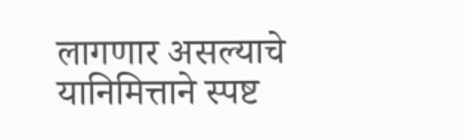लागणार असल्याचे यानिमित्ताने स्पष्ट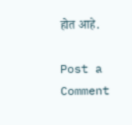होत आहे.

Post a Comment